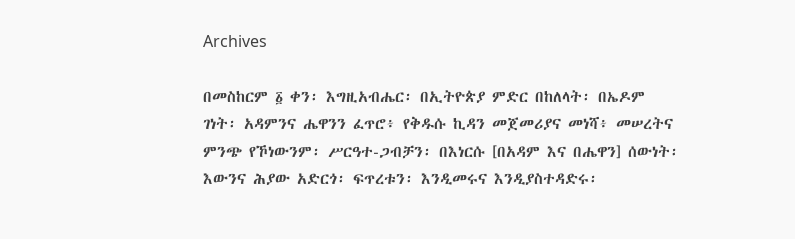Archives

በመስከርም ፩ ቀን፡ እግዚአብሔር፡ በኢትዮጵያ ምድር በከለላት፡ በኤዶም ገነት፡ አዳምንና ሔዋንን ፈጥሮ፥ የቅዱሱ ኪዳን መጀመሪያና መነሻ፥ መሠረትና ምንጭ የኾነውንም፡ ሥርዓተ-ጋብቻን፡ በእነርሱ [በአዳም እና በሔዋን] ሰውነት፡ እውንና ሕያው አድርጎ፡ ፍጥረቱን፡ እንዲመሩና እንዲያስተዳድሩ፡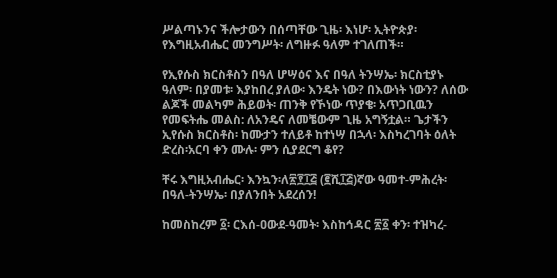ሥልጣኑንና ችሎታውን በሰጣቸው ጊዜ፡ እነሆ፡ ኢትዮጵያ፡ የእግዚአብሔር መንግሥት፡ ለግዙፉ ዓለም ተገለጠች።

የኢየሱስ ክርስቶስን በዓለ ሆሣዕና እና በዓለ ትንሣኤ፡ ክርስቲያኑ ዓለም፡ በያመቱ፡ እያከበረ ያለው፡ እንዴት ነው? በእውነት ነውን? ለሰው ልጆች መልካም ሕይወት፡ ጠንቅ የኾነው ጥያቄ፡ አጥጋቢዉን የመፍትሔ መልስ: ለአንዴና ለመቼውም ጊዜ አግኝቷል። ጌታችን ኢየሱስ ክርስቶስ፡ ከሙታን ተለይቶ ከተነሣ በኋላ፡ እስካረገባት ዕለት ድረስ፡አርባ ቀን ሙሉ፡ ምን ሲያደርግ ቆየ?

ቸሩ እግዚአብሔር፡ እንኳን፡ለ፳፻፲፭ (፪ሺ፲፭)ኛው ዓመተ-ምሕረት፡ በዓለ-ትንሣኤ፡ በያለንበት አደረሰን!

ከመስከረም ፩፡ ርእሰ-ዐውደ-ዓመት፡ እስከኅዳር ፳፩ ቀን፡ ተዝካረ-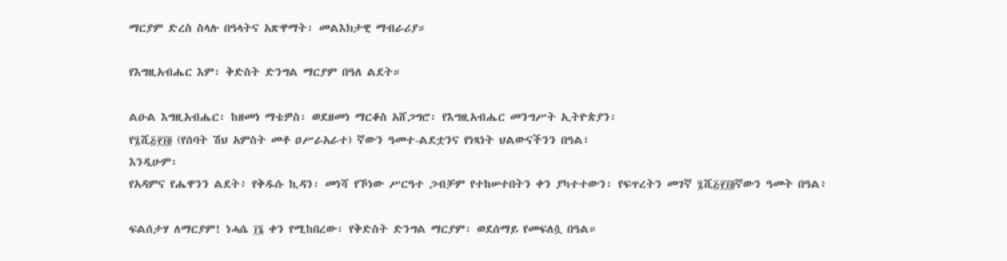ማርያም ድረስ ስላሉ በዓላትና አጽዋማት፡ መልእክታዊ ማብራሪያ።

የእግዚአብሔር እም፡ ቅድስት ድንግል ማርያም በዓለ ልደት።

ልዑል እግዚአብሔር፡ ከዘመነ ማቴዎስ፡ ወደዘመነ ማርቆስ አሸጋግሮ፡ የእግዚአብሔር መንግሥት ኢትዮጵያን፡
የ፯ሺ፭፻፲፬ (የሰባት ሽህ አምስት መቶ ዐሥራአራተ) ኛውን ዓመተ-ልደቷንና የነጻነት ህልውናችንን በዓል፣
እንዲሁም፡
የአዳምና የሔዋንን ልደት፥ የቅዱሱ ኪዳን፡ መነሻ የኾነው ሥርዓተ ጋብቻም የተከሠተበትን ቀን ያካተተውን፡ የፍጥረትን መገኛ ፯ሺ፭፻፲፬ኛውን ዓመት በዓል፥

ፍልሰታሃ ለማርያም! ነሓሴ ፲፮ ቀን የሚከበረው፡ የቅድስት ድንግል ማርያም፡ ወደሰማይ የመፍለሷ በዓል።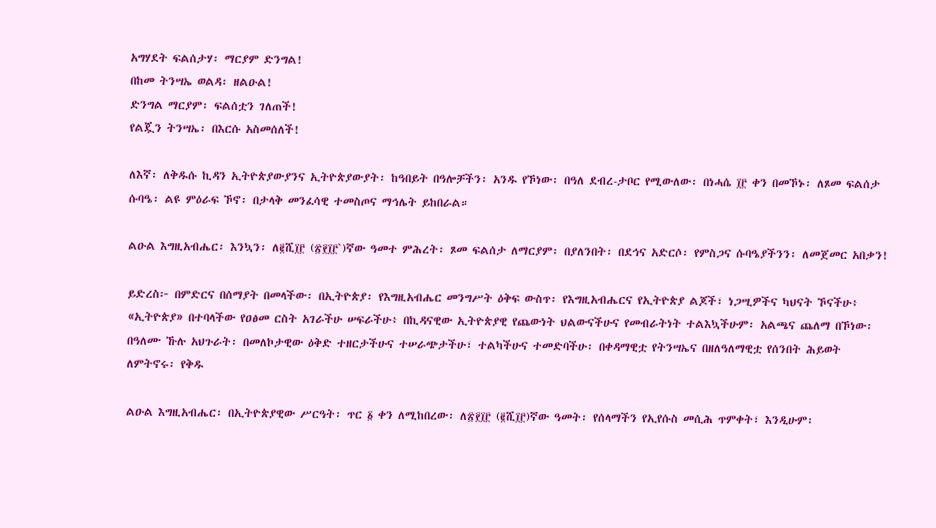አግሃደት ፍልሰታሃ፡ ማርያም ድንግል!
በከመ ትንሣኤ ወልዳ፡ ዘልዑል!
ድንግል ማርያም፡ ፍልሰቷን ገለጠች!
የልጇን ትንሣኤ፡ በእርሱ አስመሰለች!

ለእኛ፡ ለቅዱሱ ኪዳን ኢትዮጵያውያንና ኢትዮጵያውያት፡ ከዓበይት በዓሎቻችን፡ አንዱ የኾነው፡ በዓለ ደብረ-ታቦር የሚውለው፡ በነሓሴ ፲፫ ቀን በመኾኑ፡ ለጾመ ፍልሰታ ሱባዔ፡ ልዩ ምዕራፍ ኾኖ፡ በታላቅ መንፈሳዊ ተመስጦና ማኅሌት ይከበራል።

ልዑል እግዚአብሔር፡ እንኳን፡ ለ፪ሺ፲፫ (፳፻፲፫`)ኛው ዓመተ ምሕረት፡ ጾመ ፍልሰታ ለማርያም፡ በያለንበት፡ በደኅና አድርሶ፡ የምስጋና ሱባዔያችንን፡ ለመጀመር አበቃን!

ይድረስ፦ በምድርና በሰማያት በመላችው፡ በኢትዮጵያ፡ የእግዚአብሔር መንግሥት ዕቅፍ ውስጥ፡ የእግዚአብሔርና የኢትዮጵያ ልጆች፣ ነጋሢዎችና ካህናት ኾናችሁ፥ «ኢትዮጵያ» በተባላችው የዐፅመ ርስት አገራችሁ ሠፍራችሁ፥ በኪዳናዊው ኢትዮጵያዊ የጨውነት ህልውናችሁና የመብራትነት ተልእኳችሁም፡ አልጫና ጨለማ በኾነው፡ በዓለሙ ኹሉ አህጉራት፡ በመለኮታዊው ዕቅድ ተዘርታችሁና ተሠራጭታችሁ፣ ተልካችሁና ተመድባችሁ፡ በቀዳማዊቷ የትንሣኤና በዘለዓለማዊቷ የሰንበት ሕይወት ለምትኖሩ፡ የቅዱ

ልዑል እግዚአብሔር፡ በኢትዮጵያዊው ሥርዓት፡ ጥር ፩ ቀን ለሚከበረው፡ ለ፳፻፲፫ (፪ሺ፲፫)ኛው ዓመት፡ የሰላማችን የኢየሱስ መሲሕ ጥምቀት፣ እንዲሁም፡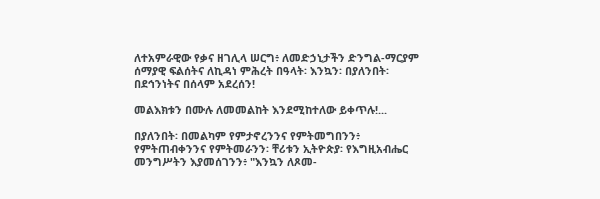ለተአምራዊው የቃና ዘገሊላ ሠርግ፥ ለመድኃኒታችን ድንግል-ማርያም ሰማያዊ ፍልሰትና ለኪዳነ ምሕረት በዓላት፡ እንኳን፡ በያለንበት፡ በደኅንነትና በሰላም አደረሰን!

መልእክቱን በሙሉ ለመመልከት እንደሚከተለው ይቀጥሉ!...

በያለንበት፡ በመልካም የምታኖረንንና የምትመግበንን፥ የምትጠብቀንንና የምትመራንን፡ ቸሪቱን ኢትዮጵያ፡ የእግዚአብሔር መንግሥትን እያመሰገንን፥ "እንኳን ለጾመ-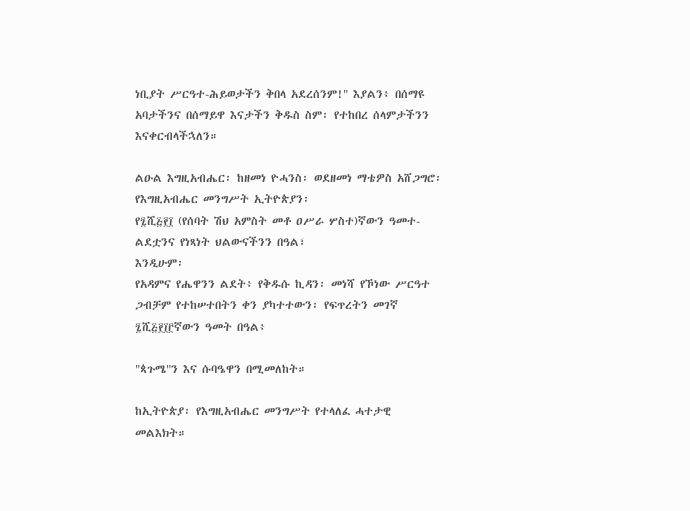ነቢያት ሥርዓተ-ሕይወታችን ቅበላ አደረሰንም!" እያልን፥ በሰማዩ አባታችንና በሰማይዋ እናታችን ቅዱስ ስም፡ የተከበረ ሰላምታችንን እናቀርብላችኋለን።

ልዑል እግዚአብሔር፡ ከዘመነ ዮሓንስ፡ ወደዘመነ ማቴዎስ አሸጋግሮ፡ የእግዚአብሔር መንግሥት ኢትዮጵያን፡
የ፯ሺ፭፻፲ (የሰባት ሽህ አምስት መቶ ዐሥራ ሦስተ)ኛውን ዓመተ-ልደቷንና የነጻነት ህልውናችንን በዓል፣
እንዲሁም፡
የአዳምና የሔዋንን ልደት፥ የቅዱሱ ኪዳን፡ መነሻ የኾነው ሥርዓተ ጋብቻም የተከሠተበትን ቀን ያካተተውን፡ የፍጥረትን መገኛ ፯ሺ፭፻፲፫ኛውን ዓመት በዓል፥

"ጳጉሜ"ን እና ሱባዔዋን በሚመለከት።

ከኢትዮጵያ፡ የእግዚአብሔር መንግሥት የተላለፈ ሓተታዊ መልእክት።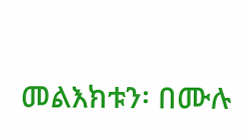መልእክቱን፡ በሙሉ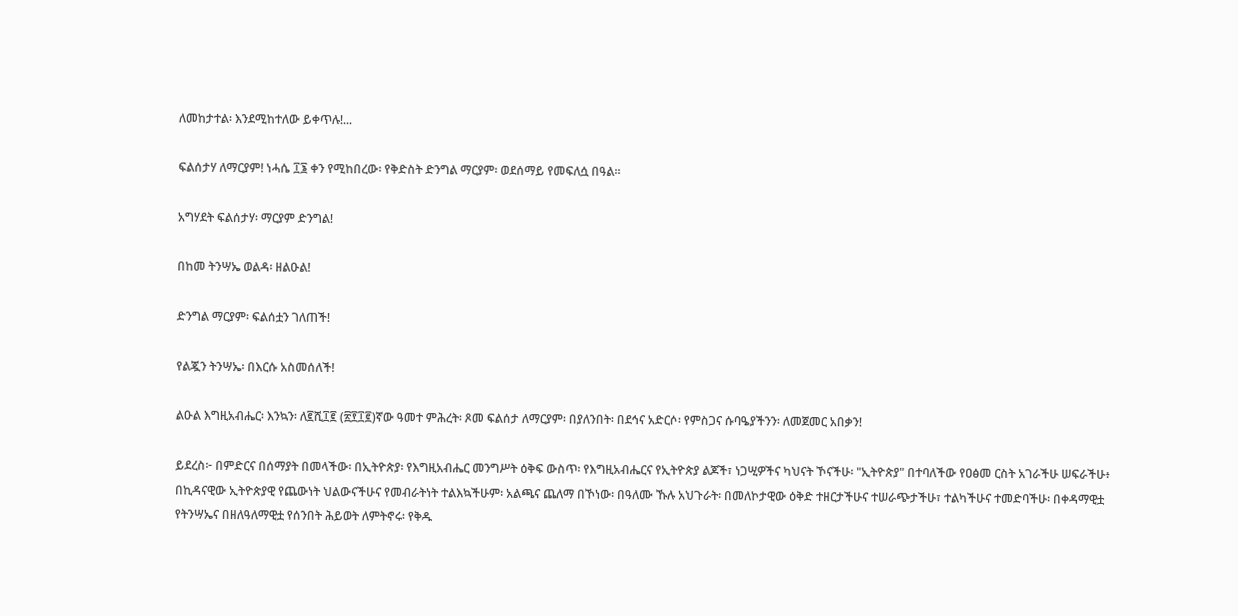ለመከታተል፡ እንደሚከተለው ይቀጥሉ!...

ፍልሰታሃ ለማርያም! ነሓሴ ፲፮ ቀን የሚከበረው፡ የቅድስት ድንግል ማርያም፡ ወደሰማይ የመፍለሷ በዓል።

አግሃደት ፍልሰታሃ፡ ማርያም ድንግል!

በከመ ትንሣኤ ወልዳ፡ ዘልዑል!

ድንግል ማርያም፡ ፍልሰቷን ገለጠች!

የልጇን ትንሣኤ፡ በእርሱ አስመሰለች!

ልዑል እግዚአብሔር፡ እንኳን፡ ለ፪ሺ፲፪ (፳፻፲፪)ኛው ዓመተ ምሕረት፡ ጾመ ፍልሰታ ለማርያም፡ በያለንበት፡ በደኅና አድርሶ፡ የምስጋና ሱባዔያችንን፡ ለመጀመር አበቃን!

ይደረስ፦ በምድርና በሰማያት በመላችው፡ በኢትዮጵያ፡ የእግዚአብሔር መንግሥት ዕቅፍ ውስጥ፡ የእግዚአብሔርና የኢትዮጵያ ልጆች፣ ነጋሢዎችና ካህናት ኾናችሁ፡ "ኢትዮጵያ" በተባለችው የዐፅመ ርስት አገራችሁ ሠፍራችሁ፥ በኪዳናዊው ኢትዮጵያዊ የጨውነት ህልውናችሁና የመብራትነት ተልእኳችሁም፡ አልጫና ጨለማ በኾነው፡ በዓለሙ ኹሉ አህጉራት፡ በመለኮታዊው ዕቅድ ተዘርታችሁና ተሠራጭታችሁ፣ ተልካችሁና ተመድባችሁ፡ በቀዳማዊቷ የትንሣኤና በዘለዓለማዊቷ የሰንበት ሕይወት ለምትኖሩ፡ የቅዱ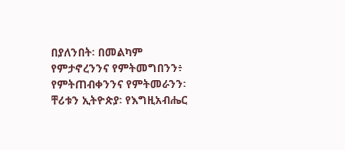በያለንበት፡ በመልካም የምታኖረንንና የምትመግበንን፥ የምትጠብቀንንና የምትመራንን፡ ቸሪቱን ኢትዮጵያ፡ የእግዚአብሔር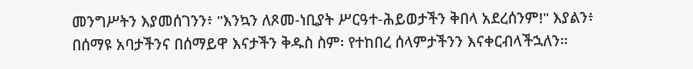መንግሥትን እያመሰገንን፥ "እንኳን ለጾመ-ነቢያት ሥርዓተ-ሕይወታችን ቅበላ አደረሰንም!" እያልን፥ በሰማዩ አባታችንና በሰማይዋ እናታችን ቅዱስ ስም፡ የተከበረ ሰላምታችንን እናቀርብላችኋለን።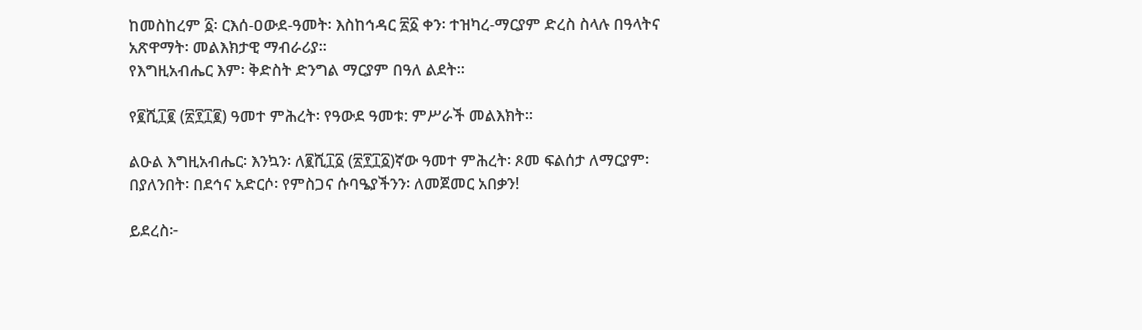ከመስከረም ፩፡ ርእሰ-ዐውደ-ዓመት፡ እስከኅዳር ፳፩ ቀን፡ ተዝካረ-ማርያም ድረስ ስላሉ በዓላትና አጽዋማት፡ መልእክታዊ ማብራሪያ።
የእግዚአብሔር እም፡ ቅድስት ድንግል ማርያም በዓለ ልደት።

የ፪ሺ፲፪ (፳፻፲፪) ዓመተ ምሕረት፡ የዓውደ ዓመቱ: ምሥራች መልእክት።

ልዑል እግዚአብሔር፡ እንኳን፡ ለ፪ሺ፲፩ (፳፻፲፩)ኛው ዓመተ ምሕረት፡ ጾመ ፍልሰታ ለማርያም፡ በያለንበት፡ በደኅና አድርሶ፡ የምስጋና ሱባዔያችንን፡ ለመጀመር አበቃን!

ይደረስ፦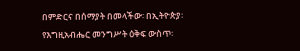በምድርና በሰማያት በመላችው፡ በኢትዮጵያ፡ የእግዚአብሔር መንግሥት ዕቅፍ ውስጥ፡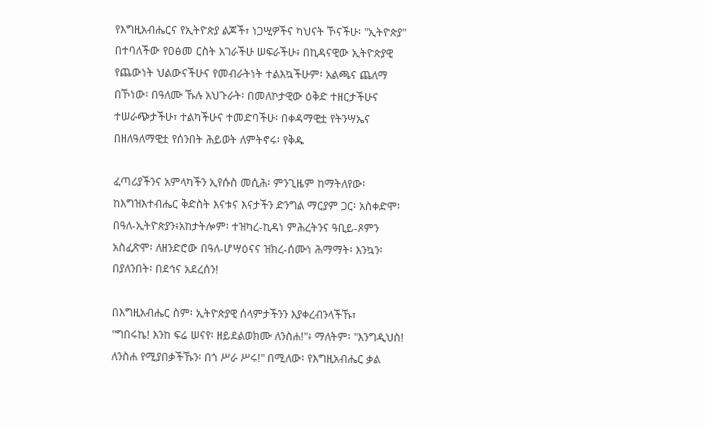የእግዚአብሔርና የኢትዮጵያ ልጆች፣ ነጋሢዎችና ካህናት ኾናችሁ፡ "ኢትዮጵያ" በተባለችው የዐፅመ ርስት አገራችሁ ሠፍራችሁ፥ በኪዳናዊው ኢትዮጵያዊ የጨውነት ህልውናችሁና የመብራትነት ተልእኳችሁም፡ አልጫና ጨለማ በኾነው፡ በዓለሙ ኹሉ አህጉራት፡ በመለኮታዊው ዕቅድ ተዘርታችሁና ተሠራጭታችሁ፣ ተልካችሁና ተመድባችሁ፡ በቀዳማዊቷ የትንሣኤና በዘለዓለማዊቷ የሰንበት ሕይወት ለምትኖሩ፡ የቅዱ

ፈጣሪያችንና አምላካችን ኢየሱስ መሲሕ፡ ምንጊዜም ከማትለየው፡ ከእግዝእተብሔር ቅድስት እናቱና እናታችን ድንግል ማርያም ጋር፡ አስቀድሞ፡ በዓለ-ኢትዮጵያን፥አከታትሎም፡ ተዝካረ-ኪዳነ ምሕረትንና ዓቢይ-ጾምን አስፈጽሞ፡ ለዘንድሮው በዓለ-ሆሣዕናና ዝክረ-ሰሙነ ሕማማት፡ እንኳን፡ በያለንበት፡ በደኅና አደረሰን!

በእግዚአብሔር ስም፡ ኢትዮጵያዊ ሰላምታችንን እያቀረብንላችኹ፣
''ግበሩኬ! እንከ ፍሬ ሠናየ፡ ዘይደልወክሙ ለንስሐ!''፥ ማለትም፡ ''እንግዲህስ! ለንስሐ የሚያበቃችኹን፡ በጎ ሥራ ሥሩ!'' በሚለው፡ የእግዚአብሔር ቃል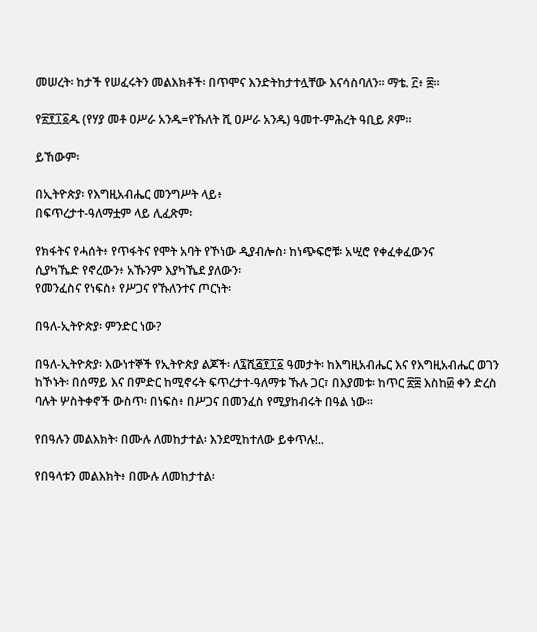መሠረት፡ ከታች የሠፈሩትን መልእክቶች፡ በጥሞና እንድትከታተሏቸው እናሳስባለን። ማቴ. ፫፥ ፰።

የ፳፻፲፩ዱ (የሃያ መቶ ዐሥራ አንዱ=የኹለት ሺ ዐሥራ አንዱ) ዓመተ-ምሕረት ዓቢይ ጾም።

ይኸውም፡

በኢትዮጵያ፡ የእግዚአብሔር መንግሥት ላይ፥
በፍጥረታተ-ዓለማቷም ላይ ሊፈጽም፡

የክፋትና የሓሰት፥ የጥፋትና የሞት አባት የኾነው ዲያብሎስ፡ ከነጭፍሮቹ፡ አሢሮ የቀፈቀፈውንና
ሲያካኼድ የኖረውን፥ አኹንም እያካኼደ ያለውን፡
የመንፈስና የነፍስ፥ የሥጋና የኹለንተና ጦርነት፡

በዓለ-ኢትዮጵያ፡ ምንድር ነው?

በዓለ-ኢትዮጵያ፡ እውነተኞች የኢትዮጵያ ልጆች፡ ለ፯ሺ፭፻፲፩ ዓመታት፡ ከእግዚአብሔር እና የእግዚአብሔር ወገን ከኾኑት፡ በሰማይ እና በምድር ከሚኖሩት ፍጥረታተ-ዓለማቱ ኹሉ ጋር፣ በእያመቱ፡ ከጥር ፳፰ እስከ፴ ቀን ድረስ ባሉት ሦስትቀኖች ውስጥ፡ በነፍስ፥ በሥጋና በመንፈስ የሚያከብሩት በዓል ነው።

የበዓሉን መልእክት፡ በሙሉ ለመከታተል፡ እንደሚከተለው ይቀጥሉ!..

የበዓላቱን መልእክት፥ በሙሉ ለመከታተል፡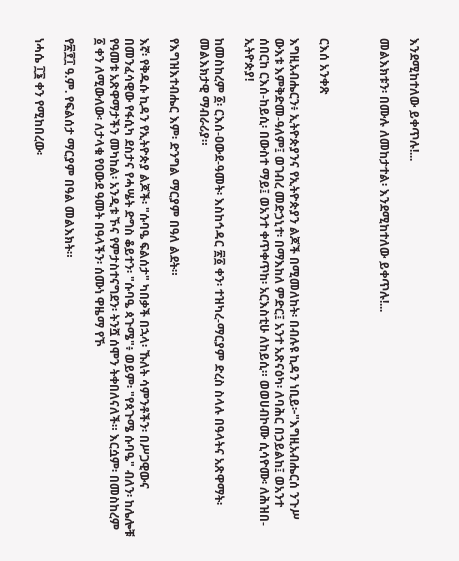እንደሚከተለው ይቀጥሉ!...

መልእክቱን፡ በሙሉ ለመከታተል፡ እንደሚከተለው ይቀጥሉ!...



ርእሰ አንቀጽ

እግዚአብሔርን፥ ኢትዮጵያንና የኢትዮጵያን ልጆች በሚመለከት፡ በብሉዩ ኪዳን ነቢይ፦"እግዚአብሔርሰ ንጉሥ ውእቱ እምቅድመ-ዓለም፤ ወገብረ መድኃኒተ፡ በማእከለ ምድር፤ አንተ አጽናዕካ፡ ለባሕር በኃይልከ፤ ወአንተ ሰበርከ ርእሰ-ከይሲ፡ በውስተ ማይ፤ ወአንተ ቀጥቀጥከ፡ አርእስቲሁ ለከይሲ። ወወሀብኮሙ ሲሳዮሙ፡ ለሕዝበ-ኢትዮጵያ!

ከመስከረም ፩፡ ርእሰ-ዐውደ-ዓመት፡ እስከኅዳር ፳፩ ቀን፡ ተዝካረ-ማርያም ድረስ ስላሉ በዓላትና አጽዋማት፡ መልእክታዊ ማብራሪያ።

የእግዝእተብሔር እም፡ ድንግል ማርያም በዓለ ልደት።

እኛ፡ የቅዱሱ ኪዳን የኢትዮጵያ ልጆች፡ "ሱባዔ ፍልሰታ" ካበቃች በኋላ፡ ኹለት ሳምንቶችን፡ በሥጋዊውና በመንፈሳዊው የፋሲካ ደስታና የሓሤት ድግስ ቆይተን፡ "ሱባዔ ጳጉሜ"፥ ወይም፡ "የጳጉሜ ሱባዔ" ብለን፡ ከሌሎቹ የዓመቱ አጽዋማታችን መካከል፡ አንዲቱ ኾና የምታስተናግደን፡ ትንሿ ሰሞን ትቀበለናለች። እርሷም፡ በመስከረም ፩ ቀን ለሚውለው፡ ለታላቁ የዐውደ ዓመት በዓላችን፡ ሰሙነ ዋዜማ የኾ

የ፳፻፲ ዓ.ም. የፍልሰታ ማርያም በዓል መልእክት።

ነሓሴ ፲፮ ቀን የሚከበረው፡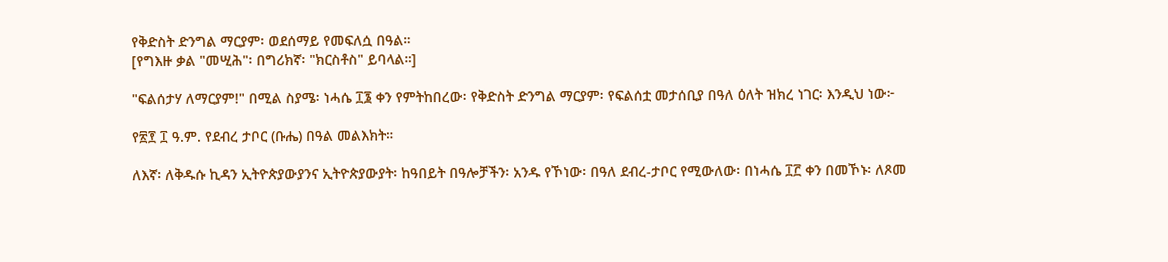የቅድስት ድንግል ማርያም፡ ወደሰማይ የመፍለሷ በዓል።
[የግእዙ ቃል "መሢሕ"፡ በግሪክኛ፡ "ክርስቶስ" ይባላል።]

"ፍልሰታሃ ለማርያም!" በሚል ስያሜ፡ ነሓሴ ፲፮ ቀን የምትከበረው፡ የቅድስት ድንግል ማርያም፡ የፍልሰቷ መታሰቢያ በዓለ ዕለት ዝክረ ነገር፡ እንዲህ ነው፦

የ፳፻ ፲ ዓ.ም. የደብረ ታቦር (ቡሔ) በዓል መልእክት።

ለእኛ፡ ለቅዱሱ ኪዳን ኢትዮጵያውያንና ኢትዮጵያውያት፡ ከዓበይት በዓሎቻችን፡ አንዱ የኾነው፡ በዓለ ደብረ-ታቦር የሚውለው፡ በነሓሴ ፲፫ ቀን በመኾኑ፡ ለጾመ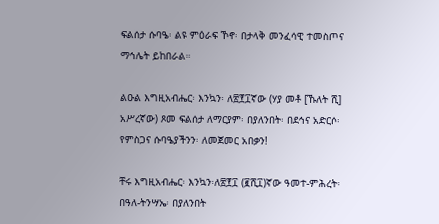ፍልሰታ ሱባዔ፡ ልዩ ምዕራፍ ኾኖ፡ በታላቅ መንፈሳዊ ተመስጦና ማኅሌት ይከበራል።

ልዑል እግዚአብሔር፡ እንኳን፡ ለ፳፻፲ኛው (ሃያ መቶ [ኹለት ሺ] አሥረኛው) ጾመ ፍልሰታ ለማርያም፡ በያለንበት፡ በደኅና አድርሶ፡ የምስጋና ሱባዔያችንን፡ ለመጀመር አበቃን!

ቸሩ እግዚአብሔር፡ እንኳን፡ለ፳፻፲ (፪ሺ፲)ኛው ዓመተ-ምሕረት፡ በዓለ-ትንሣኤ፡ በያለንበት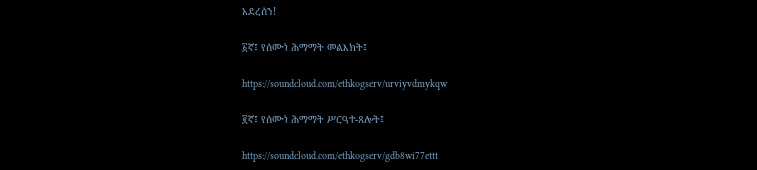አደረሰን!

፩ኛ፤ የሰሙነ ሕማማት መልእክት፤

https://soundcloud.com/ethkogserv/urviyvdmykqw

፪ኛ፤ የሰሙነ ሕማማት ሥርዓተ-ጸሎት፤

https://soundcloud.com/ethkogserv/gdb8wi77ettt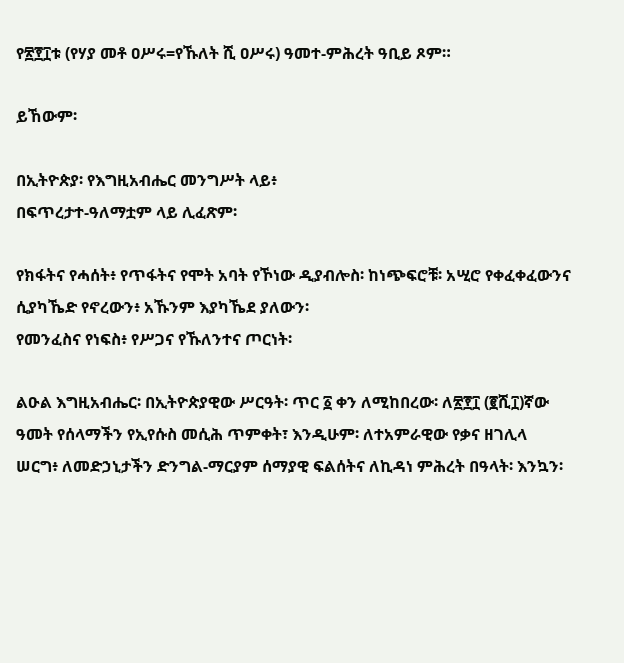የ፳፻፲ቱ (የሃያ መቶ ዐሥሩ=የኹለት ሺ ዐሥሩ) ዓመተ-ምሕረት ዓቢይ ጾም።

ይኸውም፡

በኢትዮጵያ፡ የእግዚአብሔር መንግሥት ላይ፥
በፍጥረታተ-ዓለማቷም ላይ ሊፈጽም፡

የክፋትና የሓሰት፥ የጥፋትና የሞት አባት የኾነው ዲያብሎስ፡ ከነጭፍሮቹ፡ አሢሮ የቀፈቀፈውንና
ሲያካኼድ የኖረውን፥ አኹንም እያካኼደ ያለውን፡
የመንፈስና የነፍስ፥ የሥጋና የኹለንተና ጦርነት፡

ልዑል እግዚአብሔር፡ በኢትዮጵያዊው ሥርዓት፡ ጥር ፩ ቀን ለሚከበረው፡ ለ፳፻፲ (፪ሺ፲)ኛው ዓመት የሰላማችን የኢየሱስ መሲሕ ጥምቀት፣ እንዲሁም፡ ለተአምራዊው የቃና ዘገሊላ ሠርግ፥ ለመድኃኒታችን ድንግል-ማርያም ሰማያዊ ፍልሰትና ለኪዳነ ምሕረት በዓላት፡ እንኳን፡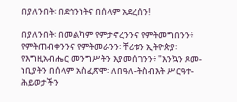በያለንበት፡ በደኅንነትና በሰላም አደረሰን!

በያለንበት፡ በመልካም የምታኖረንንና የምትመግበንን፥ የምትጠብቀንንና የምትመራንን፡ ቸሪቱን ኢትዮጵያ፡ የእግዚአብሔር መንግሥትን እያመሰገንን፥ "እንኳን ጾመ-ነቢያትን በሰላም አስፈጽሞ፡ ለበዓለ-ትስብእት ሥርዓተ-ሕይወታችን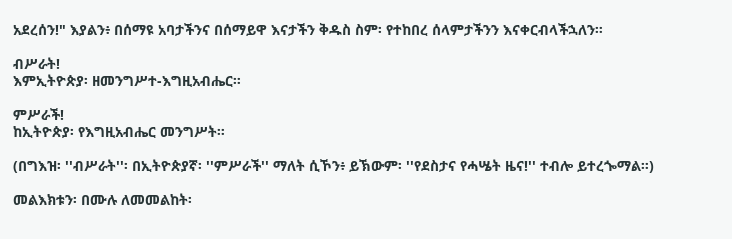አደረሰን!" እያልን፥ በሰማዩ አባታችንና በሰማይዋ እናታችን ቅዱስ ስም፡ የተከበረ ሰላምታችንን እናቀርብላችኋለን።

ብሥራት!
እምኢትዮጵያ፡ ዘመንግሥተ-እግዚአብሔር።

ምሥራች!
ከኢትዮጵያ፡ የእግዚአብሔር መንግሥት።

(በግእዝ፡ ''ብሥራት''፡ በኢትዮጵያኛ፡ ''ምሥራች'' ማለት ሲኾን፥ ይኽውም፡ ''የደስታና የሓሤት ዜና!'' ተብሎ ይተረጐማል።)

መልእክቱን፡ በሙሉ ለመመልከት፡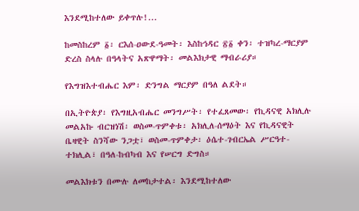እንደሚከተለው ይቀጥሉ!...

ከመስከረም ፩፡ ርእሰ-ዐውደ-ዓመት፡ እስከኅዳር ፳፩ ቀን፡ ተዝካረ-ማርያም ድረስ ስላሉ በዓላትና አጽዋማት፡ መልእክታዊ ማብራሪያ።

የእግዝእተብሔር እም፡ ድንግል ማርያም በዓለ ልደት።

በኢትዮጵያ፡ የእግዚአብሔር መንግሥት፡ የተፈጸመው፡ የኪዳናዊ አክሊሉ መልአኩ ብርዝነሽ፡ ወስመ-ጥምቀቱ፡ አክሊለ-ሰማዕት እና የኪዳናዊት ቤዛዊት ስንሻው ንጋቷ፣ ወስመ-ጥምቀታ፡ ዕሴተ-ገብርኤል ሥርዓተ-ተክሊል፣ በዓለ-ከብካብ እና የሠርግ ድግስ።

መልእክቱን በሙሉ ለመከታተል፡ እንደሚከተለው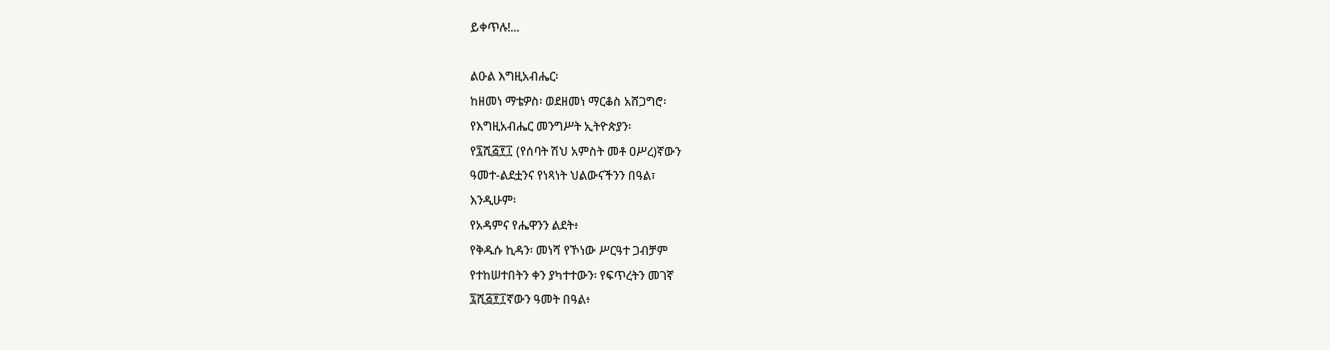ይቀጥሉ!...

ልዑል እግዚአብሔር፡
ከዘመነ ማቴዎስ፡ ወደዘመነ ማርቆስ አሸጋግሮ፡
የእግዚአብሔር መንግሥት ኢትዮጵያን፡
የ፯ሺ፭፻፲ (የሰባት ሽህ አምስት መቶ ዐሥረ)ኛውን
ዓመተ-ልደቷንና የነጻነት ህልውናችንን በዓል፣
እንዲሁም፡
የአዳምና የሔዋንን ልደት፥
የቅዱሱ ኪዳን፡ መነሻ የኾነው ሥርዓተ ጋብቻም
የተከሠተበትን ቀን ያካተተውን፡ የፍጥረትን መገኛ
፯ሺ፭፻፲ኛውን ዓመት በዓል፥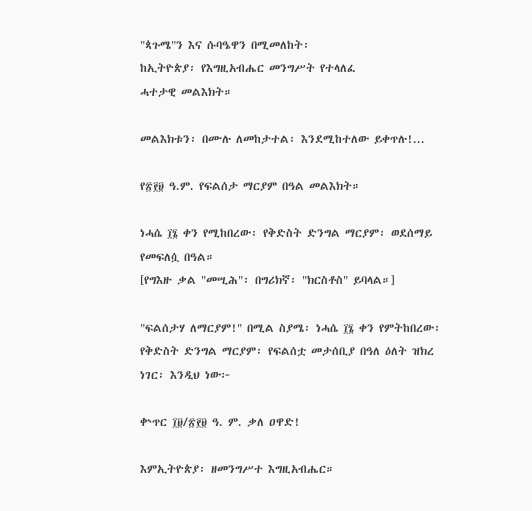"ጳጉሜ"ን እና ሱባዔዋን በሚመለከት፡
ከኢትዮጵያ፡ የእግዚአብሔር መንግሥት የተላለፈ
ሓተታዊ መልእክት።

መልእክቱን፡ በሙሉ ለመከታተል፡ እንደሚከተለው ይቀጥሉ!...

የ፳፻፱ ዓ.ም. የፍልሰታ ማርያም በዓል መልእክት።

ነሓሴ ፲፮ ቀን የሚከበረው፡ የቅድስት ድንግል ማርያም፡ ወደሰማይ የመፍለሷ በዓል።
[የግእዙ ቃል "መሢሕ"፡ በግሪክኛ፡ "ክርስቶስ" ይባላል።]

"ፍልሰታሃ ለማርያም!" በሚል ስያሜ፡ ነሓሴ ፲፮ ቀን የምትከበረው፡ የቅድስት ድንግል ማርያም፡ የፍልሰቷ መታሰቢያ በዓለ ዕለት ዝክረ ነገር፡ እንዲህ ነው፦

ቍጥር ፲፱/፳፻፱ ዓ. ም. ቃለ ዐዋድ!

እምኢትዮጵያ፡ ዘመንግሥተ እግዚአብሔር።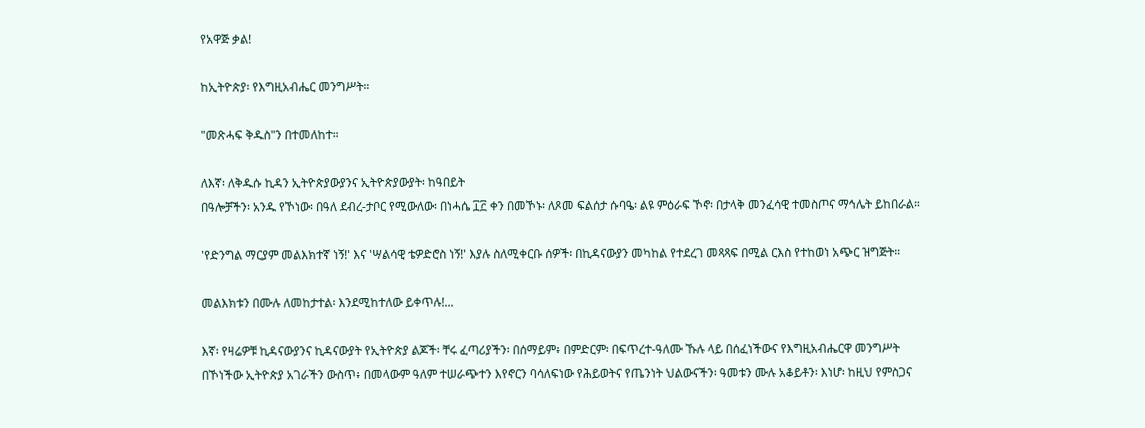የአዋጅ ቃል!

ከኢትዮጵያ፡ የእግዚአብሔር መንግሥት።

"መጽሓፍ ቅዱስ"ን በተመለከተ።

ለእኛ፡ ለቅዱሱ ኪዳን ኢትዮጵያውያንና ኢትዮጵያውያት፡ ከዓበይት
በዓሎቻችን፡ አንዱ የኾነው፡ በዓለ ደብረ-ታቦር የሚውለው፡ በነሓሴ ፲፫ ቀን በመኾኑ፡ ለጾመ ፍልሰታ ሱባዔ፡ ልዩ ምዕራፍ ኾኖ፡ በታላቅ መንፈሳዊ ተመስጦና ማኅሌት ይከበራል።

'የድንግል ማርያም መልእክተኛ ነኝ!' እና 'ሣልሳዊ ቴዎድሮስ ነኝ!' እያሉ ስለሚቀርቡ ሰዎች፡ በኪዳናውያን መካከል የተደረገ መጻጻፍ በሚል ርእስ የተከወነ አጭር ዝግጅት።

መልእክቱን በሙሉ ለመከታተል፡ እንደሚከተለው ይቀጥሉ!...

እኛ፡ የዛሬዎቹ ኪዳናውያንና ኪዳናውያት የኢትዮጵያ ልጆች፡ ቸሩ ፈጣሪያችን፡ በሰማይም፥ በምድርም፡ በፍጥረተ-ዓለሙ ኹሉ ላይ በሰፈነችውና የእግዚአብሔርዋ መንግሥት በኾነችው ኢትዮጵያ አገራችን ውስጥ፥ በመላውም ዓለም ተሠራጭተን እየኖርን ባሳለፍነው የሕይወትና የጤንነት ህልውናችን፡ ዓመቱን ሙሉ አቆይቶን፡ እነሆ፡ ከዚህ የምስጋና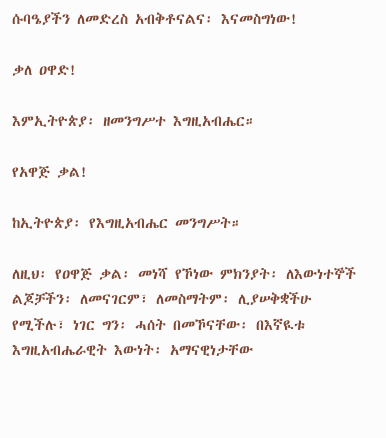ሱባዔያችን ለመድረስ አብቅቶናልና፡ እናመስግነው!

ቃለ ዐዋድ!

እምኢትዮጵያ፡ ዘመንግሥተ እግዚአብሔር።

የአዋጅ ቃል!

ከኢትዮጵያ፡ የእግዚአብሔር መንግሥት።

ለዚህ፡ የዐዋጅ ቃል፡ መነሻ የኾነው ምክንያት፡ ለእውነተኞች ልጆቻችን፡ ለመናገርም፣ ለመስማትም፡ ሊያሠቅቋችሁ የሚችሉ፣ ነገር ግን፡ ሓሰት በመኾናቸው፡ በእኛዪቱ እግዚአብሔራዊት እውነት፡ አማናዊነታቸው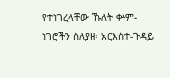የተነገረላቸው ኹለት ቍም-ነገሮችን ስለያዘ፡ አርእስተ-ጉዳይ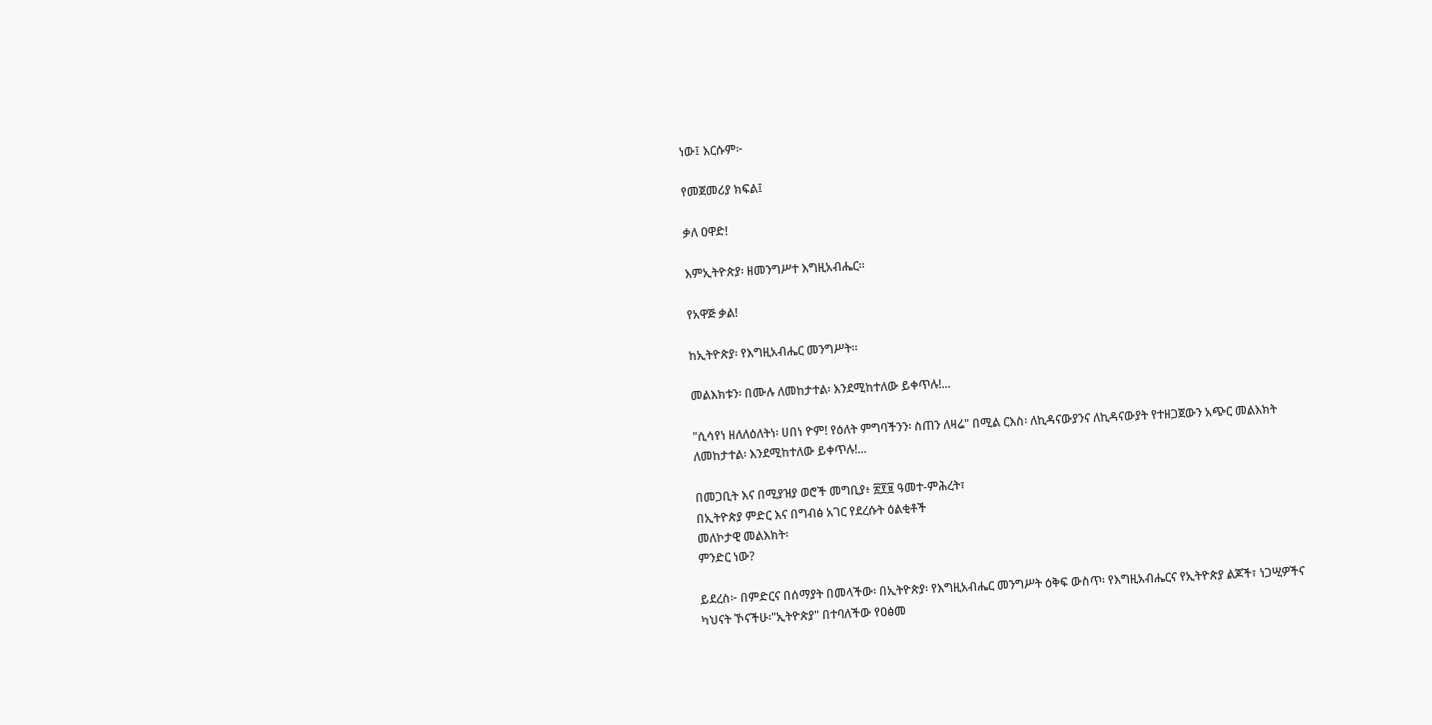ነው፤ እርሱም፦

የመጀመሪያ ክፍል፤

ቃለ ዐዋድ!

እምኢትዮጵያ፡ ዘመንግሥተ እግዚአብሔር።

የአዋጅ ቃል!

ከኢትዮጵያ፡ የእግዚአብሔር መንግሥት።

መልእክቱን፡ በሙሉ ለመከታተል፡ እንደሚከተለው ይቀጥሉ!...

"ሲሳየነ ዘለለዕለትነ፡ ሀበነ ዮም! የዕለት ምግባችንን፡ ስጠን ለዛሬ" በሚል ርእስ፡ ለኪዳናውያንና ለኪዳናውያት የተዘጋጀውን አጭር መልእክት ለመከታተል፡ እንደሚከተለው ይቀጥሉ!...

በመጋቢት እና በሚያዝያ ወሮች መግቢያ፥ ፳፻፱ ዓመተ-ምሕረት፣
በኢትዮጵያ ምድር እና በግብፅ አገር የደረሱት ዕልቂቶች
መለኮታዊ መልእክት፡
ምንድር ነው?

ይደረስ፦ በምድርና በሰማያት በመላችው፡ በኢትዮጵያ፡ የእግዚአብሔር መንግሥት ዕቅፍ ውስጥ፡ የእግዚአብሔርና የኢትዮጵያ ልጆች፣ ነጋሢዎችና ካህናት ኾናችሁ፡"ኢትዮጵያ" በተባለችው የዐፅመ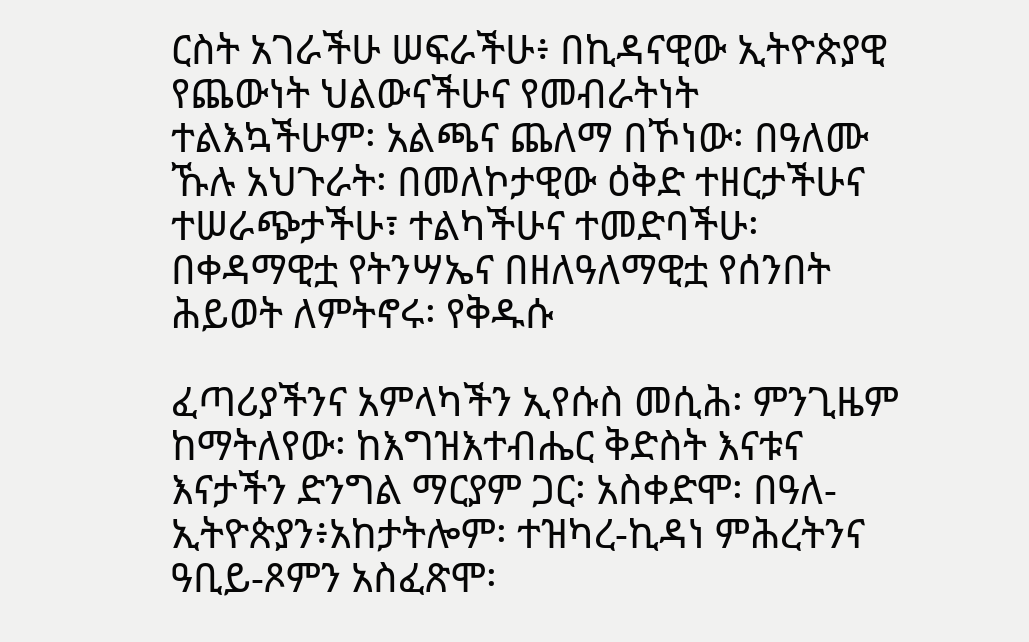ርስት አገራችሁ ሠፍራችሁ፥ በኪዳናዊው ኢትዮጵያዊ የጨውነት ህልውናችሁና የመብራትነት ተልእኳችሁም፡ አልጫና ጨለማ በኾነው፡ በዓለሙ ኹሉ አህጉራት፡ በመለኮታዊው ዕቅድ ተዘርታችሁና ተሠራጭታችሁ፣ ተልካችሁና ተመድባችሁ፡ በቀዳማዊቷ የትንሣኤና በዘለዓለማዊቷ የሰንበት ሕይወት ለምትኖሩ፡ የቅዱሱ

ፈጣሪያችንና አምላካችን ኢየሱስ መሲሕ፡ ምንጊዜም ከማትለየው፡ ከእግዝእተብሔር ቅድስት እናቱና እናታችን ድንግል ማርያም ጋር፡ አስቀድሞ፡ በዓለ-ኢትዮጵያን፥አከታትሎም፡ ተዝካረ-ኪዳነ ምሕረትንና ዓቢይ-ጾምን አስፈጽሞ፡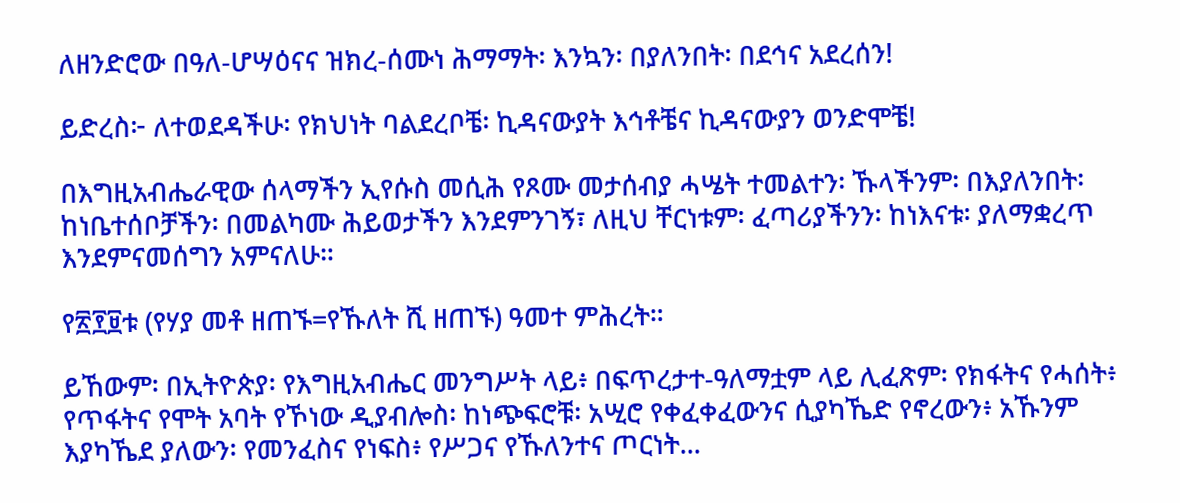ለዘንድሮው በዓለ-ሆሣዕናና ዝክረ-ሰሙነ ሕማማት፡ እንኳን፡ በያለንበት፡ በደኅና አደረሰን!

ይድረስ፦ ለተወደዳችሁ፡ የክህነት ባልደረቦቼ፡ ኪዳናውያት እኅቶቼና ኪዳናውያን ወንድሞቼ!

በእግዚአብሔራዊው ሰላማችን ኢየሱስ መሲሕ የጾሙ መታሰብያ ሓሤት ተመልተን፡ ኹላችንም፡ በእያለንበት፡ ከነቤተሰቦቻችን፡ በመልካሙ ሕይወታችን እንደምንገኝ፣ ለዚህ ቸርነቱም፡ ፈጣሪያችንን፡ ከነእናቱ፡ ያለማቋረጥ እንደምናመሰግን አምናለሁ።

የ፳፻፱ቱ (የሃያ መቶ ዘጠኙ=የኹለት ሺ ዘጠኙ) ዓመተ ምሕረት።

ይኸውም፡ በኢትዮጵያ፡ የእግዚአብሔር መንግሥት ላይ፥ በፍጥረታተ-ዓለማቷም ላይ ሊፈጽም፡ የክፋትና የሓሰት፥ የጥፋትና የሞት አባት የኾነው ዲያብሎስ፡ ከነጭፍሮቹ፡ አሢሮ የቀፈቀፈውንና ሲያካኼድ የኖረውን፥ አኹንም እያካኼደ ያለውን፡ የመንፈስና የነፍስ፥ የሥጋና የኹለንተና ጦርነት...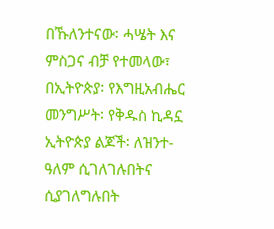በኹለንተናው፡ ሓሤት እና ምስጋና ብቻ የተመላው፣ በኢትዮጵያ፡ የእግዚአብሔር መንግሥት፡ የቅዱስ ኪዳኗ ኢትዮጵያ ልጆች፡ ለዝንተ-ዓለም ሲገለገሉበትና ሲያገለግሉበት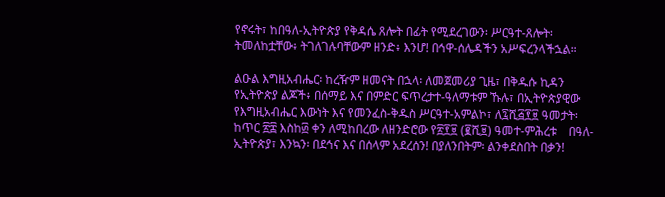የኖሩት፣ ከበዓለ-ኢትዮጵያ የቅዳሴ ጸሎት በፊት የሚደረገውን፡ ሥርዓተ-ጸሎት፡ ትመለከቷቸው፥ ትገለገሉባቸውም ዘንድ፥ እንሆ! በኅዋ-ሰሌዳችን አሥፍረንላችኋል።

ልዑል እግዚአብሔር፡ ከረዥም ዘመናት በኋላ፡ ለመጀመሪያ ጊዜ፣ በቅዱሱ ኪዳን የኢትዮጵያ ልጆች፥ በሰማይ እና በምድር ፍጥረታተ-ዓለማቱም ኹሉ፣ በኢትዮጵያዊው የእግዚአብሔር እውነት እና የመንፈስ-ቅዱስ ሥርዓተ-አምልኮ፣ ለ፯ሺ፭፻፱ ዓመታት፡ ከጥር ፳፰ እስከ፴ ቀን ለሚከበረው ለዘንድሮው የ፳፻፱ (፪ሺ፱) ዓመተ-ምሕረቱ    በዓለ-ኢትዮጵያ፣ እንኳን፡ በደኅና እና በሰላም አደረሰን! በያለንበትም፡ ልንቀደስበት በቃን!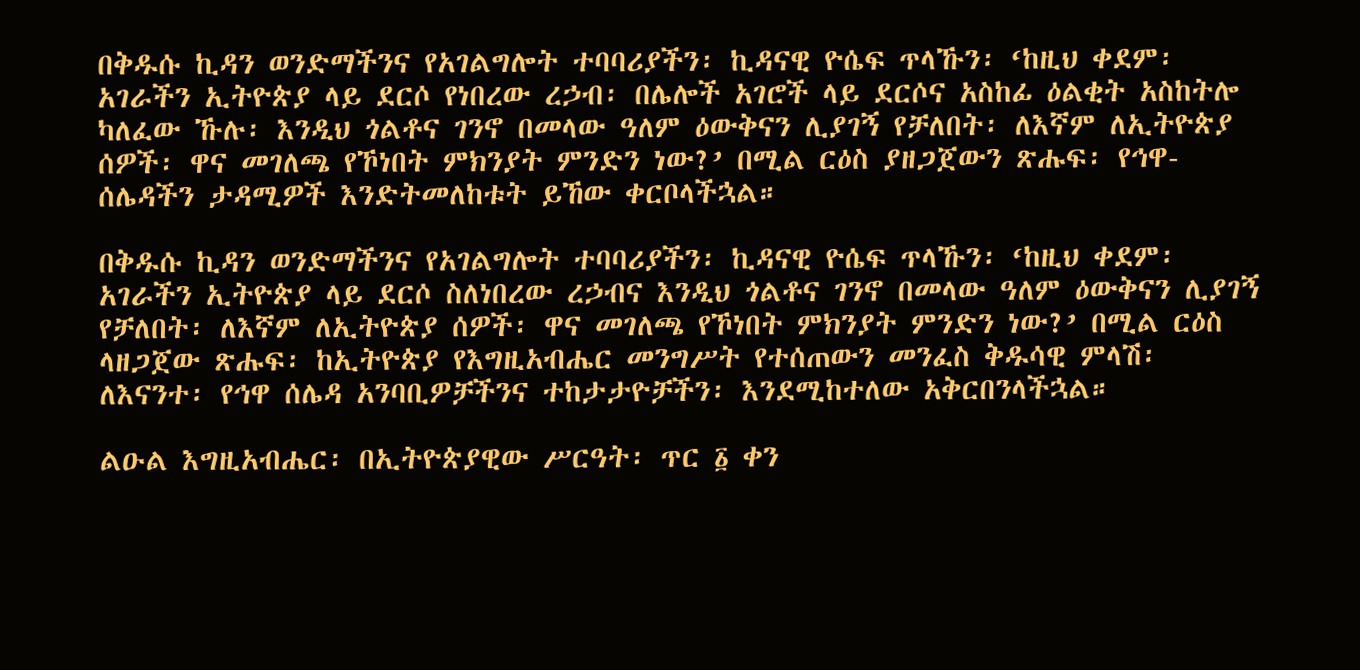በቅዱሱ ኪዳን ወንድማችንና የአገልግሎት ተባባሪያችን፡ ኪዳናዊ ዮሴፍ ጥላኹን፡ ‘ከዚህ ቀደም፡ አገራችን ኢትዮጵያ ላይ ደርሶ የነበረው ረኃብ፡ በሌሎች አገሮች ላይ ደርሶና አስከፊ ዕልቂት አስከትሎ ካለፈው ኹሉ፡ እንዲህ ጎልቶና ገንኖ በመላው ዓለም ዕውቅናን ሊያገኝ የቻለበት፡ ለእኛም ለኢትዮጵያ ሰዎች፡ ዋና መገለጫ የኾነበት ምክንያት ምንድን ነው?’ በሚል ርዕስ ያዘጋጀውን ጽሑፍ፡ የኅዋ-ሰሌዳችን ታዳሚዎች እንድትመለከቱት ይኸው ቀርቦላችኋል።

በቅዱሱ ኪዳን ወንድማችንና የአገልግሎት ተባባሪያችን፡ ኪዳናዊ ዮሴፍ ጥላኹን፡ ‘ከዚህ ቀደም፡ አገራችን ኢትዮጵያ ላይ ደርሶ ስለነበረው ረኃብና እንዲህ ጎልቶና ገንኖ በመላው ዓለም ዕውቅናን ሊያገኝ የቻለበት፡ ለእኛም ለኢትዮጵያ ሰዎች፡ ዋና መገለጫ የኾነበት ምክንያት ምንድን ነው?’ በሚል ርዕስ ላዘጋጀው ጽሑፍ፡ ከኢትዮጵያ የእግዚአብሔር መንግሥት የተሰጠውን መንፈስ ቅዱሳዊ ምላሽ፡ ለእናንተ፡ የኅዋ ሰሌዳ አንባቢዎቻችንና ተከታታዮቻችን፡ እንደሚከተለው አቅርበንላችኋል።

ልዑል እግዚአብሔር፡ በኢትዮጵያዊው ሥርዓት፡ ጥር ፩ ቀን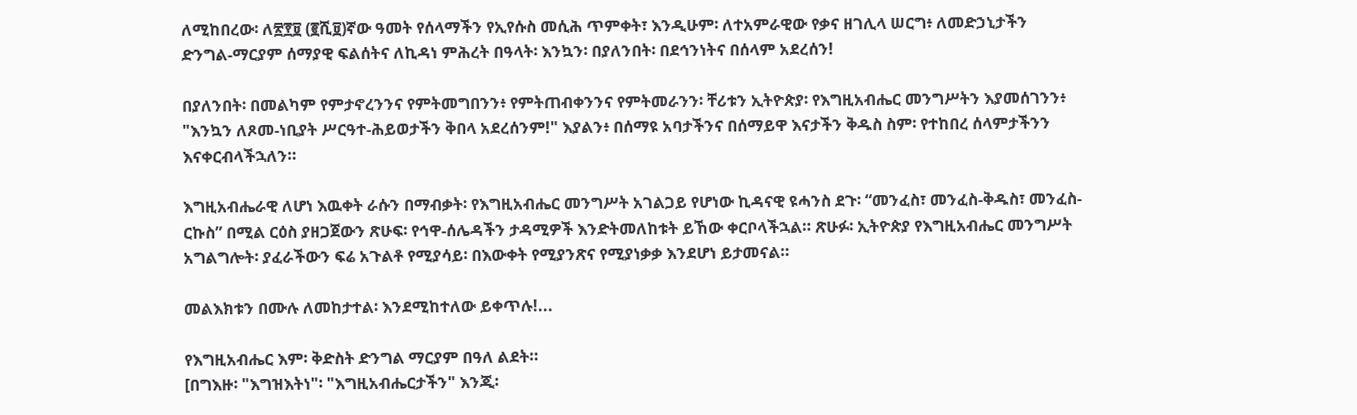ለሚከበረው፡ ለ፳፻፱ (፪ሺ፱)ኛው ዓመት የሰላማችን የኢየሱስ መሲሕ ጥምቀት፣ እንዲሁም፡ ለተአምራዊው የቃና ዘገሊላ ሠርግ፥ ለመድኃኒታችን ድንግል-ማርያም ሰማያዊ ፍልሰትና ለኪዳነ ምሕረት በዓላት፡ እንኳን፡ በያለንበት፡ በደኅንነትና በሰላም አደረሰን!

በያለንበት፡ በመልካም የምታኖረንንና የምትመግበንን፥ የምትጠብቀንንና የምትመራንን፡ ቸሪቱን ኢትዮጵያ፡ የእግዚአብሔር መንግሥትን እያመሰገንን፥ "እንኳን ለጾመ-ነቢያት ሥርዓተ-ሕይወታችን ቅበላ አደረሰንም!" እያልን፥ በሰማዩ አባታችንና በሰማይዋ እናታችን ቅዱስ ስም፡ የተከበረ ሰላምታችንን እናቀርብላችኋለን።

እግዚአብሔራዊ ለሆነ እዉቀት ራሱን በማብቃት፡ የእግዚአብሔር መንግሥት አገልጋይ የሆነው ኪዳናዊ ዩሓንስ ደጉ፡ “መንፈስ፣ መንፈስ-ቅዱስ፣ መንፈስ-ርኩስ” በሚል ርዕስ ያዘጋጀውን ጽሁፍ፡ የኅዋ-ሰሌዳችን ታዳሚዎች እንድትመለከቱት ይኸው ቀርቦላችኋል። ጽሁፉ፡ ኢትዮጵያ የእግዚአብሔር መንግሥት አግልግሎት፡ ያፈራችውን ፍሬ አጉልቶ የሚያሳይ፡ በእውቀት የሚያንጽና የሚያነቃቃ እንደሆነ ይታመናል።

መልእክቱን በሙሉ ለመከታተል፡ እንደሚከተለው ይቀጥሉ!...

የእግዚአብሔር እም፡ ቅድስት ድንግል ማርያም በዓለ ልደት።
[በግእዙ፡ "እግዝእትነ"፡ "እግዚአብሔርታችን" እንጂ፡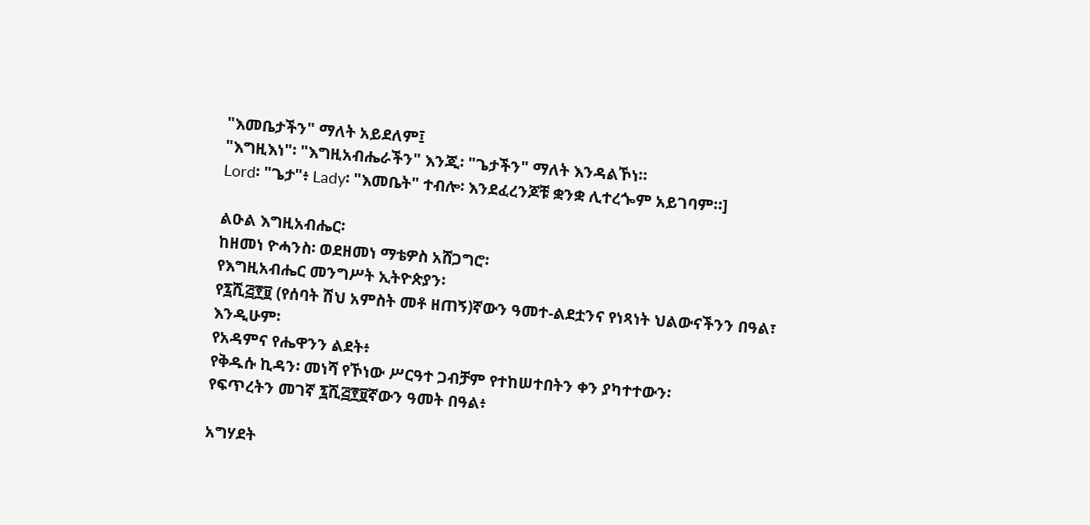"እመቤታችን" ማለት አይደለም፤
"እግዚእነ"፡ "እግዚአብሔራችን" እንጂ፡ "ጌታችን" ማለት እንዳልኾነ።
Lord፡ "ጌታ"፥ Lady፡ "እመቤት" ተብሎ፡ እንደፈረንጆቹ ቋንቋ ሊተረጐም አይገባም።]

ልዑል እግዚአብሔር፡
ከዘመነ ዮሓንስ፡ ወደዘመነ ማቴዎስ አሸጋግሮ፡
የእግዚአብሔር መንግሥት ኢትዮጵያን፡
የ፯ሺ፭፻፱ (የሰባት ሽህ አምስት መቶ ዘጠኝ)ኛውን ዓመተ-ልደቷንና የነጻነት ህልውናችንን በዓል፣
እንዲሁም፡
የአዳምና የሔዋንን ልደት፥
የቅዱሱ ኪዳን፡ መነሻ የኾነው ሥርዓተ ጋብቻም የተከሠተበትን ቀን ያካተተውን፡
የፍጥረትን መገኛ ፯ሺ፭፻፱ኛውን ዓመት በዓል፥

አግሃደት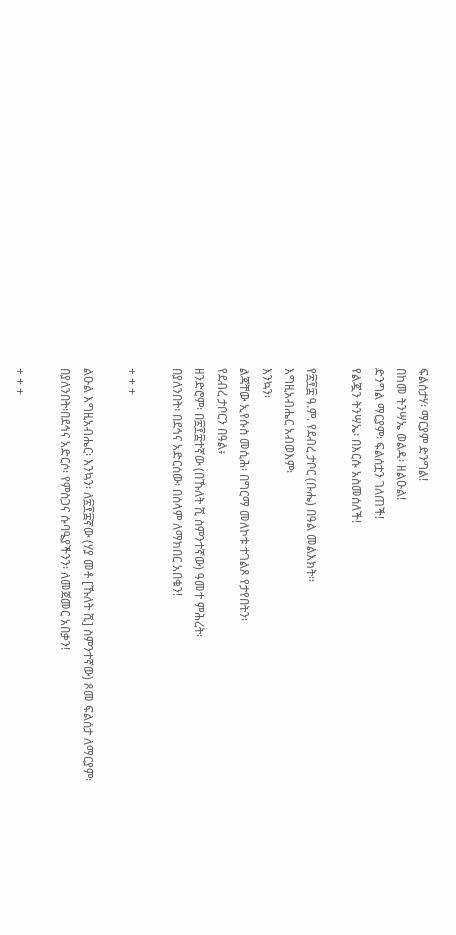ፍልሰታሃ፡ ማርያም ድንግል!
በከመ ትንሣኤ ወልዳ፡ ዘልዑል!
ድንግል ማርያም፡ ፍልሰቷን ገለጠች!
የልጇን ትንሣኤ፡ በእርሱ አስመሰለች!

የ፳፻፰ ዓ.ም. የደብረ ታቦር (ቡሔ) በዓል መልእክት።
እግዚአብሔር አብወእም፡
እንኳን፡
ልጃቸው ኢየሱስ መሲሕ፡ በግርማ መለኮቱ ተገልጾ የታየበትን፡
የደብረ ታቦርን በዓል፥
ዘንድሮም፡ በ፳፻፰ተኛው (በኹለት ሺ ስምንተኛው) ዓመተ ምሕረት፡
በያለንበት፡ በደኅና አድርሰው፡ በሰላም ለማክበር አበቁን!

+ + +

ልዑል እግዚአብሔር፡ እንኳን፡ ለ፳፻፰ኛው (ሃያ መቶ [ኹለት ሺ] ስምንተኛው) ጾመ ፍልሰታ ለማርያም፡ በያለንበት፡በደኅና አድርሶ፡ የምስጋና ሱባዔያችንን፡ ለመጀመር አበቃን!

+ + +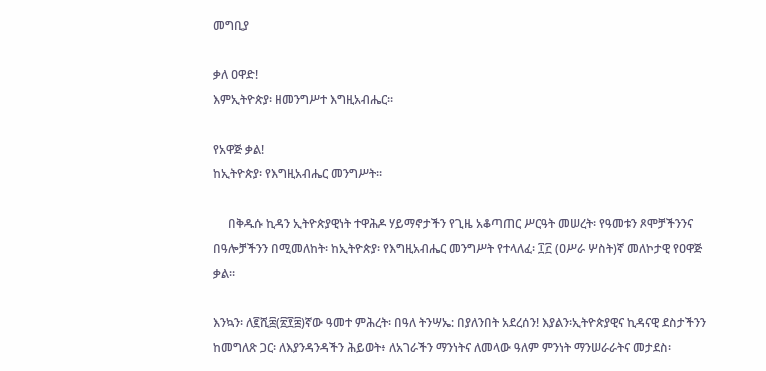መግቢያ

ቃለ ዐዋድ!
እምኢትዮጵያ፡ ዘመንግሥተ እግዚአብሔር።

የአዋጅ ቃል!
ከኢትዮጵያ፡ የእግዚአብሔር መንግሥት።

     በቅዱሱ ኪዳን ኢትዮጵያዊነት ተዋሕዶ ሃይማኖታችን የጊዜ አቆጣጠር ሥርዓት መሠረት፡ የዓመቱን ጾሞቻችንንና በዓሎቻችንን በሚመለከት፡ ከኢትዮጵያ፡ የእግዚአብሔር መንግሥት የተላለፈ፡ ፲፫ (ዐሥራ ሦስት)ኛ መለኮታዊ የዐዋጅ ቃል።

እንኳን፡ ለ፪ሺ፰(፳፻፰)ኛው ዓመተ ምሕረት፡ በዓለ ትንሣኤ: በያለንበት አደረሰን! እያልን፡ኢትዮጵያዊና ኪዳናዊ ደስታችንን ከመግለጽ ጋር፡ ለእያንዳንዳችን ሕይወት፥ ለአገራችን ማንነትና ለመላው ዓለም ምንነት ማንሠራራትና መታደስ፡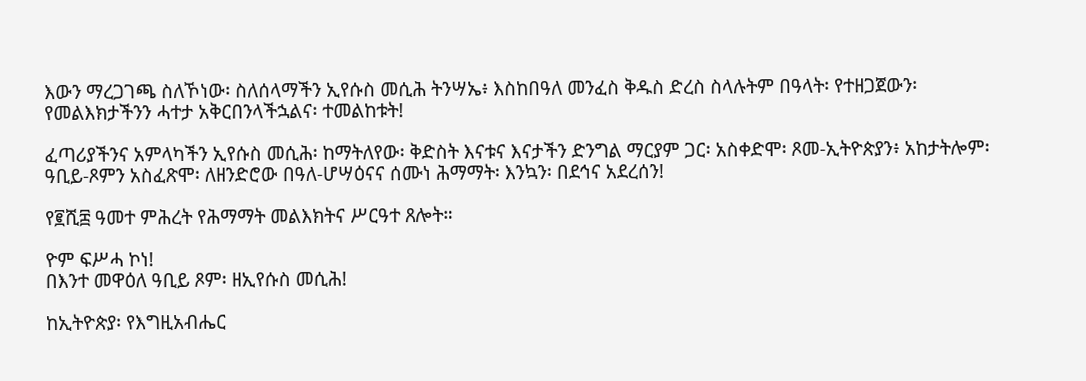እውን ማረጋገጫ ስለኾነው፡ ስለሰላማችን ኢየሱስ መሲሕ ትንሣኤ፥ እስከበዓለ መንፈስ ቅዱስ ድረስ ስላሉትም በዓላት፡ የተዘጋጀውን፡ የመልእክታችንን ሓተታ አቅርበንላችኋልና፡ ተመልከቱት!

ፈጣሪያችንና አምላካችን ኢየሱስ መሲሕ፡ ከማትለየው፡ ቅድስት እናቱና እናታችን ድንግል ማርያም ጋር፡ አስቀድሞ፡ ጾመ-ኢትዮጵያን፥ አከታትሎም፡ ዓቢይ-ጾምን አስፈጽሞ፡ ለዘንድሮው በዓለ-ሆሣዕናና ሰሙነ ሕማማት፡ እንኳን፡ በደኅና አደረሰን!

የ፪ሺ፰ ዓመተ ምሕረት የሕማማት መልእክትና ሥርዓተ ጸሎት።

ዮም ፍሥሓ ኮነ!
በእንተ መዋዕለ ዓቢይ ጾም፡ ዘኢየሱስ መሲሕ!

ከኢትዮጵያ፡ የእግዚአብሔር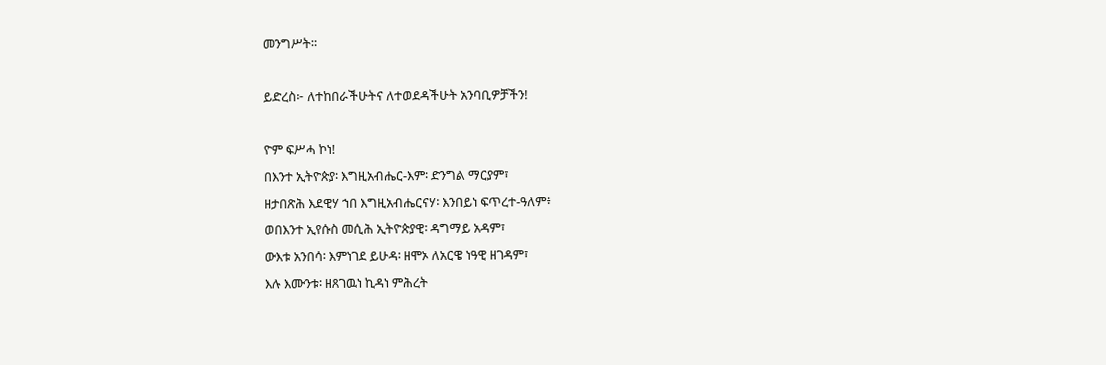መንግሥት።

ይድረስ፦ ለተከበራችሁትና ለተወደዳችሁት አንባቢዎቻችን!

ዮም ፍሥሓ ኮነ!
በእንተ ኢትዮጵያ፡ እግዚአብሔር-እም፡ ድንግል ማርያም፣
ዘታበጽሕ እደዊሃ ኀበ እግዚአብሔርናሃ፡ እንበይነ ፍጥረተ-ዓለም፥
ወበእንተ ኢየሱስ መሲሕ ኢትዮጵያዊ፡ ዳግማይ አዳም፣
ውእቱ አንበሳ፡ እምነገደ ይሁዳ፡ ዘሞኦ ለአርዌ ነዓዊ ዘገዳም፣
እሉ እሙንቱ፡ ዘጸገዉነ ኪዳነ ምሕረት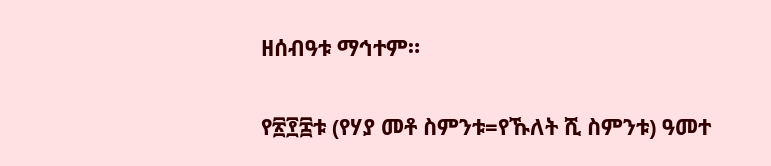ዘሰብዓቱ ማኅተም።

የ፳፻፰ቱ (የሃያ መቶ ስምንቱ=የኹለት ሺ ስምንቱ) ዓመተ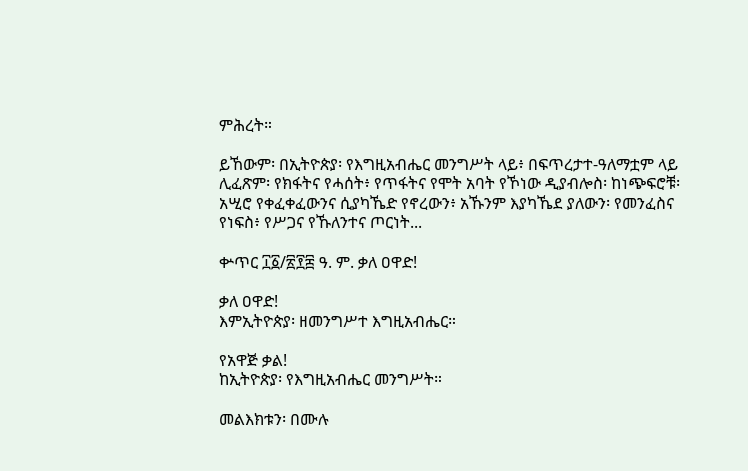ምሕረት።

ይኸውም፡ በኢትዮጵያ፡ የእግዚአብሔር መንግሥት ላይ፥ በፍጥረታተ-ዓለማቷም ላይ ሊፈጽም፡ የክፋትና የሓሰት፥ የጥፋትና የሞት አባት የኾነው ዲያብሎስ፡ ከነጭፍሮቹ፡ አሢሮ የቀፈቀፈውንና ሲያካኼድ የኖረውን፥ አኹንም እያካኼደ ያለውን፡ የመንፈስና የነፍስ፥ የሥጋና የኹለንተና ጦርነት...

ቍጥር ፲፩/፳፻፰ ዓ. ም. ቃለ ዐዋድ!

ቃለ ዐዋድ!
እምኢትዮጵያ፡ ዘመንግሥተ እግዚአብሔር።

የአዋጅ ቃል!
ከኢትዮጵያ፡ የእግዚአብሔር መንግሥት።

መልእክቱን፡ በሙሉ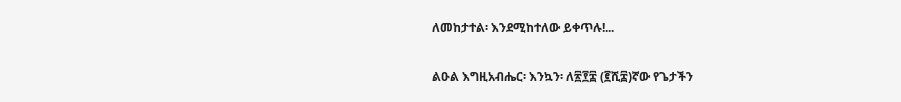ለመከታተል፡ እንደሚከተለው ይቀጥሉ!...

ልዑል እግዚአብሔር፡ እንኳን፡ ለ፳፻፰ (፪ሺ፰)ኛው የጌታችን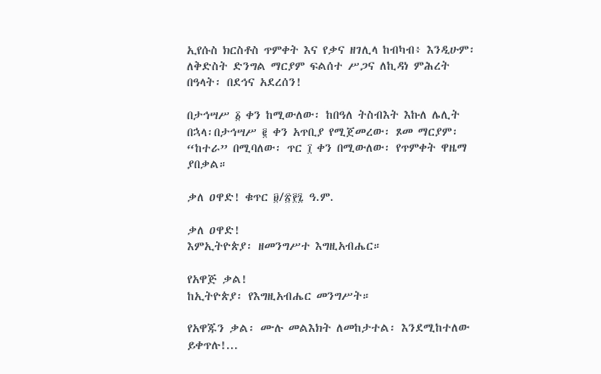ኢየሱስ ክርስቶስ ጥምቀት እና የቃና ዘገሊላ ከብካብ፥ እንዲሁም፡ ለቅድስት ድንግል ማርያም ፍልሰተ ሥጋና ለኪዳነ ምሕረት በዓላት፡ በደኅና አደረሰን!

በታኅሣሥ ፩ ቀን ከሚውለው፡ ከበዓለ ትስብእት እኩለ ሌሊት በኋላ፡በታኅሣሥ ፪ ቀን አጥቢያ የሚጀመረው፡ ጾመ ማርያም፡ “ከተራ” በሚባለው፡ ጥር ፲ ቀን በሚውለው፡ የጥምቀት ዋዜማ ያበቃል።

ቃለ ዐዋድ! ቁጥር ፱/፳፻፯ ዓ.ም.

ቃለ ዐዋድ!
እምኢትዮጵያ፡ ዘመንግሥተ እግዚአብሔር።

የአዋጅ ቃል!
ከኢትዮጵያ፡ የእግዚአብሔር መንግሥት።

የአዋጁን ቃል፡ ሙሉ መልእክት ለመከታተል፡ እንደሚከተለው ይቀጥሉ!...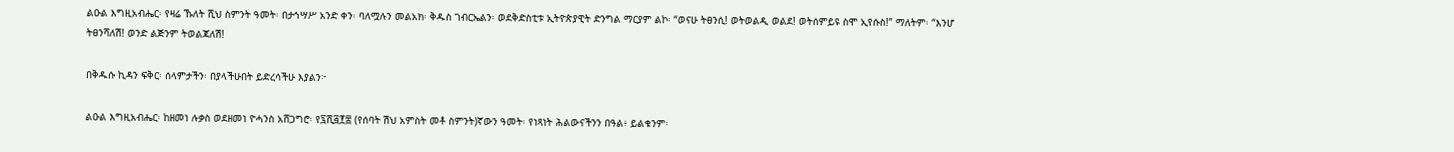ልዑል እግዚአብሔር፡ የዛሬ ኹለት ሺህ ስምንት ዓመት፡ በታኅሣሥ አንድ ቀን፡ ባለሟሉን መልአክ፡ ቅዱስ ገብርኤልን፡ ወደቅድስቲቱ ኢትዮጵያዊት ድንግል ማርያም ልኮ፡ “ወናሁ ትፀንሲ! ወትወልዲ ወልደ! ወትሰምይዩ ስሞ ኢየሱስ!” ማለትም፡ “እንሆ ትፀንሻለሽ! ወንድ ልጅንም ትወልጃለሽ!

በቅዱሱ ኪዳን ፍቅር፡ ሰላምታችን፡ በያላችሁበት ይድረሳችሁ እያልን፦

ልዑል እግዚአብሔር፡ ከዘመነ ሉቃስ ወደዘመነ ዮሓንስ አሸጋግሮ፡ የ፯ሺ፭፻፰ (የሰባት ሽህ አምስት መቶ ስምንት)ኛውን ዓመት፡ የነጻነት ሕልውናችንን በዓል፥ ይልቁንም፡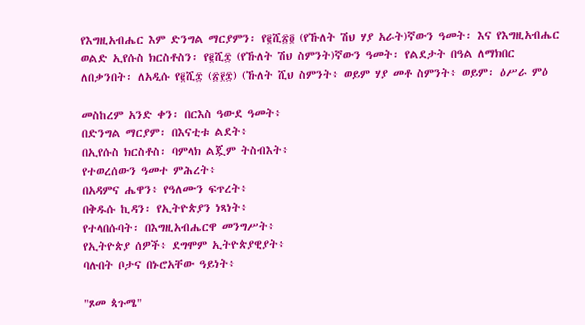የእግዚአብሔር እም ድንግል ማርያምን፡ የ፪ሺ፳፬ (የኹለት ሽህ ሃያ አራት)ኛውን ዓመት፡ እና የእግዚአብሔር ወልድ ኢየሱስ ክርስቶስን፡ የ፪ሺ፰ (የኹለት ሽህ ስምንት)ኛውን ዓመት፡ የልደታት በዓል ለማክበር ለበቃንበት፡ ለአዲሱ የ፪ሺ፰ (፳፻፰) (ኹለት ሺህ ስምንት፥ ወይም ሃያ መቶ ስምንት፥ ወይም፡ ዕሥራ ምዕ

መስከረም አንድ ቀን፡ በርእስ ዓውደ ዓመት፥
በድንግል ማርያም፡ በእናቲቱ ልደት፥
በኢየሱስ ክርስቶስ፡ ባምላክ ልጇም ትስብእት፥
የተወረሰውን ዓመተ ምሕረት፥
በአዳምና ሔዋን፥ የዓለሙን ፍጥረት፥
በቅዱሱ ኪዳን፡ የኢትዮጵያን ነጻነት፥
የተላበሱባት፡ በእግዚአብሔርዋ መንግሥት፥
የኢትዮጵያ ሰዎች፥ ደግሞም ኢትዮጵያዊያት፥
ባሉበት ቦታና በኑሮአቸው ዓይነት፥

"ጾመ ጳጉሜ"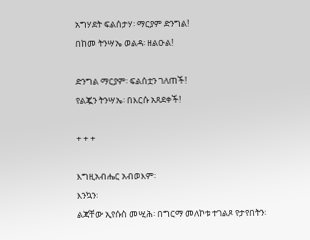አግሃደት ፍልሰታሃ፡ ማርያም ድንግል!
በከመ ትንሣኤ ወልዳ፡ ዘልዑል!

ድንግል ማርያም፡ ፍልሰቷን ገለጠች!
የልጇን ትንሣኤ፡ በእርሱ አጸደቀች!

+ + +

እግዚአብሔር አብወእም፡
እንኳን፡
ልጃቸው ኢየሱስ መሢሕ፡ በግርማ መለኮቱ ተገልጾ የታየበትን፡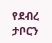የደብረ ታቦርን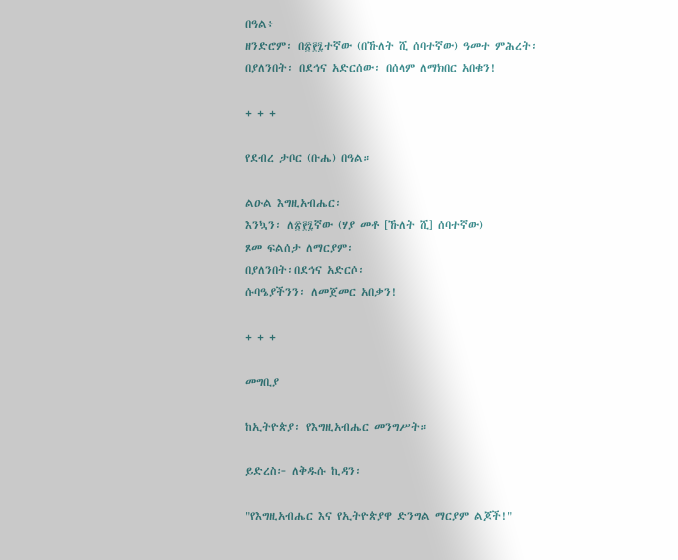በዓል፥
ዘንድሮም፡ በ፳፻፯ተኛው (በኹለት ሺ ሰባተኛው) ዓመተ ምሕረት፡
በያለንበት፡ በደኅና አድርሰው፡ በሰላም ለማክበር አበቁን!

+ + +

የደብረ ታቦር (ቡሔ) በዓል።

ልዑል እግዚአብሔር፡
እንኳን፡ ለ፳፻፯ኛው (ሃያ መቶ [ኹለት ሺ] ሰባተኛው)
ጾመ ፍልሰታ ለማርያም፡
በያለንበት፡በደኅና አድርሶ፡
ሱባዔያችንን፡ ለመጀመር አበቃን!

+ + +

መግቢያ

ከኢትዮጵያ፡ የእግዚአብሔር መንግሥት።

ይድረስ፦ ለቅዱሱ ኪዳን፡

"የእግዚአብሔር እና የኢትዮጵያዋ ድንግል ማርያም ልጆች!"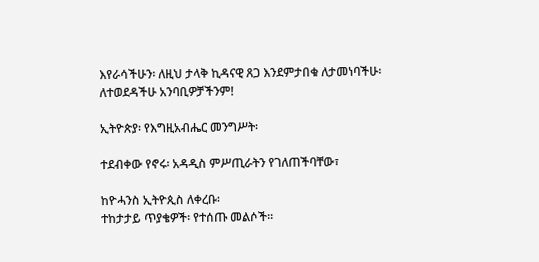እየራሳችሁን፡ ለዚህ ታላቅ ኪዳናዊ ጸጋ እንደምታበቁ ለታመነባችሁ፡
ለተወደዳችሁ አንባቢዎቻችንም!

ኢትዮጵያ፡ የእግዚአብሔር መንግሥት፡

ተደብቀው የኖሩ፡ አዳዲስ ምሥጢራትን የገለጠችባቸው፣

ከዮሓንስ ኢትዮጲስ ለቀረቡ፡
ተከታታይ ጥያቄዎች፡ የተሰጡ መልሶች።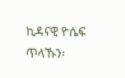ኪዳናዊ ዮሴፍ ጥላኹን፡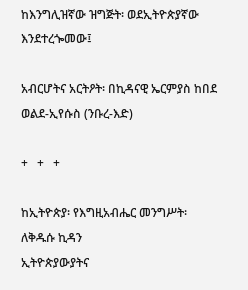ከእንግሊዝኛው ዝግጅት፡ ወደኢትዮጵያኛው እንደተረጐመው፤

አብርሆትና አርትዖት፡ በኪዳናዊ ኤርምያስ ከበደ ወልደ-ኢየሱስ (ንቡረ-እድ)

+   +   +

ከኢትዮጵያ፡ የእግዚአብሔር መንግሥት፡ ለቅዱሱ ኪዳን
ኢትዮጵያውያትና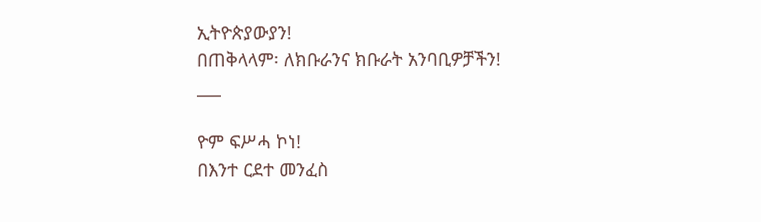ኢትዮጵያውያን!
በጠቅላላም፡ ለክቡራንና ክቡራት አንባቢዎቻችን!
___

ዮም ፍሥሓ ኮነ!
በእንተ ርደተ መንፈስ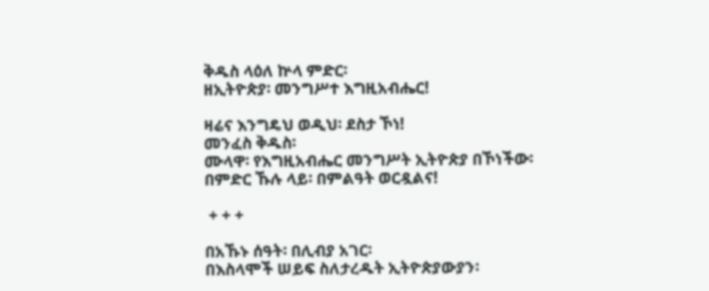ቅዱስ ላዕለ ኵላ ምድር፡
ዘኢትዮጵያ፡ መንግሥተ እግዚአብሔር!

ዛሬና እንግዴህ ወዲህ፡ ደስታ ኾነ!
መንፈስ ቅዱስ፡
ሙላዋ፡ የእግዚአብሔር መንግሥት ኢትዮጵያ በኾነችው፡
በምድር ኹሉ ላይ፡ በምልዓት ወርዷልና!

 + + +

በአኹኑ ሰዓት፡ በሊብያ አገር፡
በእስላሞች ሠይፍ ስለታረዱት ኢትዮጵያውያን፡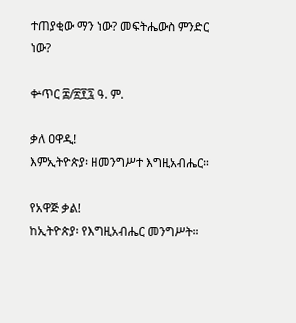ተጠያቂው ማን ነው? መፍትሔውስ ምንድር ነው?

ቍጥር ፰/፳፻፯ ዓ. ም.

ቃለ ዐዋዲ!
እምኢትዮጵያ፡ ዘመንግሥተ እግዚአብሔር።

የአዋጅ ቃል!
ከኢትዮጵያ፡ የእግዚአብሔር መንግሥት።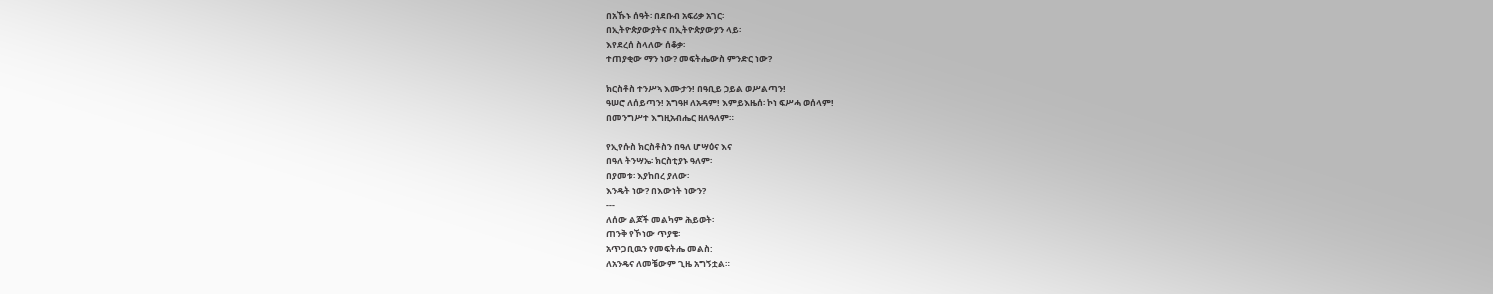በአኹኑ ሰዓት፡ በደቡብ አፍሪቃ አገር፡
በኢትዮጵያውያትና በኢትዮጵያውያን ላይ፡
እየደረሰ ስላለው ሰቆቃ፡
ተጠያቂው ማን ነው? መፍትሔውስ ምንድር ነው?

ክርስቶስ ተንሥኣ እሙታን! በዓቢይ ኃይል ወሥልጣን!
ዓሠሮ ለሰይጣን! አግዓዞ ለአዳም! እምይእዜሰ፡ ኮነ ፍሥሓ ወሰላም!
በመንግሥተ እግዚአብሔር ዘለዓለም።

የኢየሱስ ክርስቶስን በዓለ ሆሣዕና እና
በዓለ ትንሣኤ፡ ክርስቲያኑ ዓለም፡
በያመቱ፡ እያከበረ ያለው፡
እንዴት ነው? በእውነት ነውን?
---
ለሰው ልጆች መልካም ሕይወት፡
ጠንቅ የኾነው ጥያቄ፡
አጥጋቢዉን የመፍትሔ መልስ:
ለአንዴና ለመቼውም ጊዜ አግኝቷል።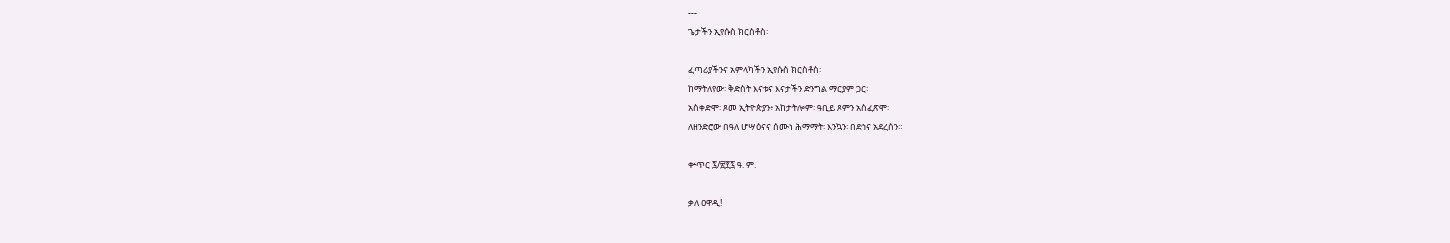---
ጌታችን ኢየሱስ ክርስቶስ፡

ፈጣሪያችንና አምላካችን ኢየሱስ ክርስቶስ፡
ከማትለየው፡ ቅድስት እናቱና እናታችን ድንግል ማርያም ጋር፡
አስቀድሞ፡ ጾመ ኢትዮጵያን፥ አከታትሎም፡ ዓቢይ ጾምን አስፈጽሞ፡
ለዘንድሮው በዓለ ሆሣዕናና ሰሙነ ሕማማት፡ እንኳን፡ በደኅና አደረሰን።

ቍጥር ፯/፳፻፯ ዓ. ም.

ቃለ ዐዋዲ!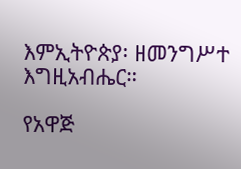እምኢትዮጵያ፡ ዘመንግሥተ እግዚአብሔር።

የአዋጅ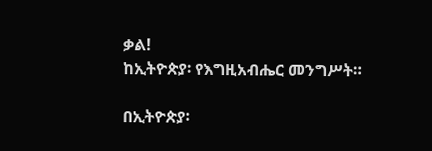ቃል!
ከኢትዮጵያ፡ የእግዚአብሔር መንግሥት።

በኢትዮጵያ፡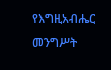የእግዚአብሔር መንግሥት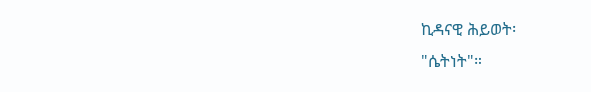ኪዳናዊ ሕይወት፡
"ሴትነት"።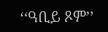‘‘ዓቢይ ጾም’’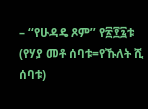– ‘‘የሁዳዴ ጾም’’ የ፳፻፯ቱ (የሃያ መቶ ሰባቱ=የኹለት ሺ ሰባቱ)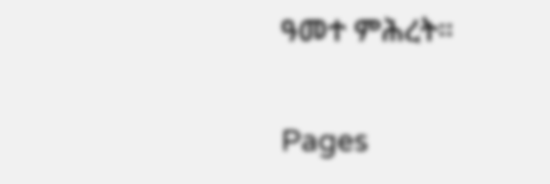ዓመተ ምሕረት።

Pages